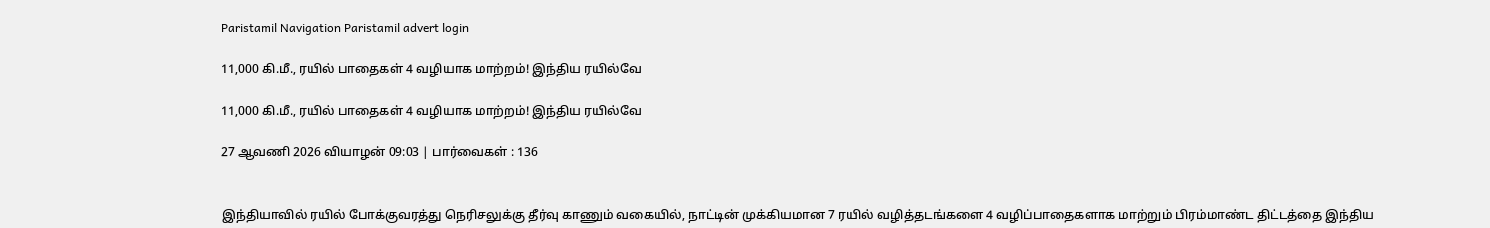Paristamil Navigation Paristamil advert login

11,000 கி.மீ., ரயில் பாதைகள் 4 வழியாக மாற்றம்! இந்திய ரயில்வே

11,000 கி.மீ., ரயில் பாதைகள் 4 வழியாக மாற்றம்! இந்திய ரயில்வே

27 ஆவணி 2026 வியாழன் 09:03 | பார்வைகள் : 136


இந்தியாவில் ரயில் போக்குவரத்து நெரிசலுக்கு தீர்வு காணும் வகையில், நாட்டின் முக்கியமான 7 ரயில் வழித்தடங்களை 4 வழிப்பாதைகளாக மாற்றும் பிரம்மாண்ட திட்டத்தை இந்திய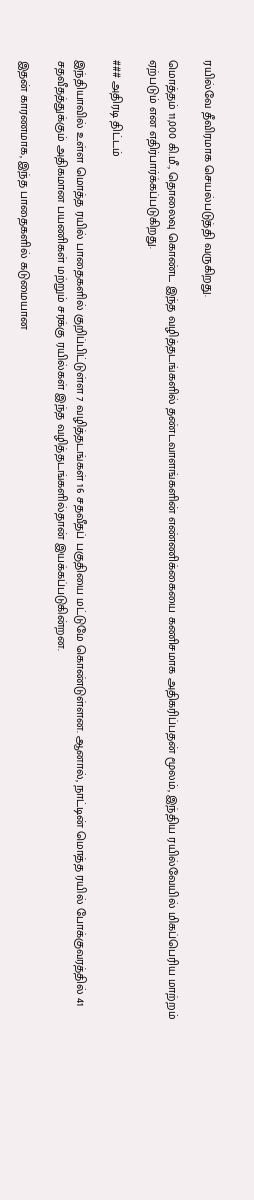ரயில்வே தீவிரமாக செயல்படுத்தி வருகிறது.

மொத்தம் 11,000 கி.மீ., தொலைவு கொண்ட இந்த வழித்தடங்களில் தண்டவாளங்களின் எண்ணிக்கையை கணிசமாக அதிகரிப்பதன் மூலம், இந்திய ரயில்வேயில் மிகப்பெரிய மாற்றம் ஏற்படும் என எதிர்பார்க்கப்படுகிறது.

### அதிரடி திட்டம்

இந்தியாவில் உள்ள மொத்த ரயில் பாதைகளில் குறிப்பிட்டுள்ள 7 வழித்தடங்கள் 16 சதவீதப் பகுதியை மட்டுமே கொண்டுள்ளன. ஆனால், நாட்டின் மொத்த ரயில் போக்குவரத்தில் 41 சதவீதத்துக்கும் அதிகமான பயணிகள் மற்றும் சரக்கு ரயில்கள் இந்த வழித்தடங்களில்தான் இயக்கப்படுகின்றன.

இதன் காரணமாக, இந்த பாதைகளில் கடுமையான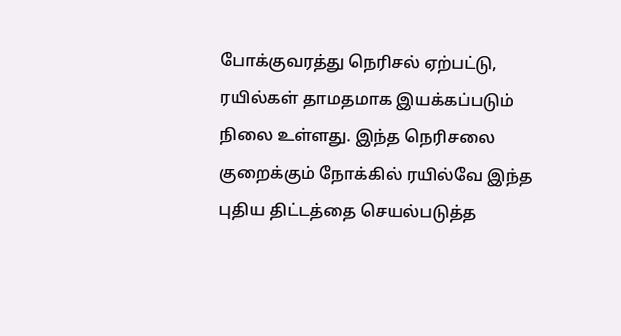போக்குவரத்து நெரிசல் ஏற்பட்டு, ரயில்கள் தாமதமாக இயக்கப்படும் நிலை உள்ளது. இந்த நெரிசலை குறைக்கும் நோக்கில் ரயில்வே இந்த புதிய திட்டத்தை செயல்படுத்த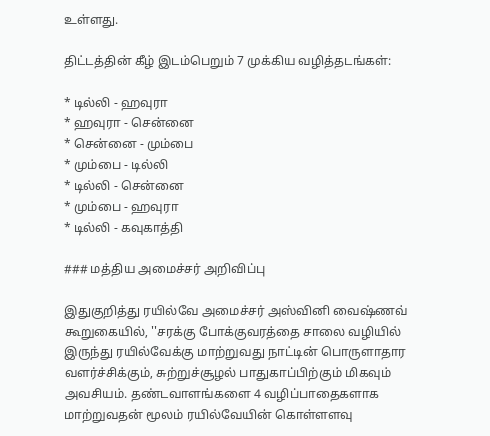உள்ளது.

திட்டத்தின் கீழ் இடம்பெறும் 7 முக்கிய வழித்தடங்கள்:

* டில்லி - ஹவுரா
* ஹவுரா - சென்னை
* சென்னை - மும்பை
* மும்பை - டில்லி
* டில்லி - சென்னை
* மும்பை - ஹவுரா
* டில்லி - கவுகாத்தி

### மத்திய அமைச்சர் அறிவிப்பு

இதுகுறித்து ரயில்வே அமைச்சர் அஸ்வினி வைஷ்ணவ் கூறுகையில், ''சரக்கு போக்குவரத்தை சாலை வழியில் இருந்து ரயில்வேக்கு மாற்றுவது நாட்டின் பொருளாதார வளர்ச்சிக்கும், சுற்றுச்சூழல் பாதுகாப்பிற்கும் மிகவும் அவசியம். தண்டவாளங்களை 4 வழிப்பாதைகளாக மாற்றுவதன் மூலம் ரயில்வேயின் கொள்ளளவு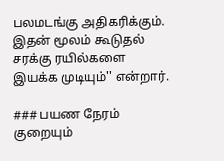பலமடங்கு அதிகரிக்கும். இதன் மூலம் கூடுதல் சரக்கு ரயில்களை இயக்க முடியும்'' என்றார்.

### பயண நேரம் குறையும்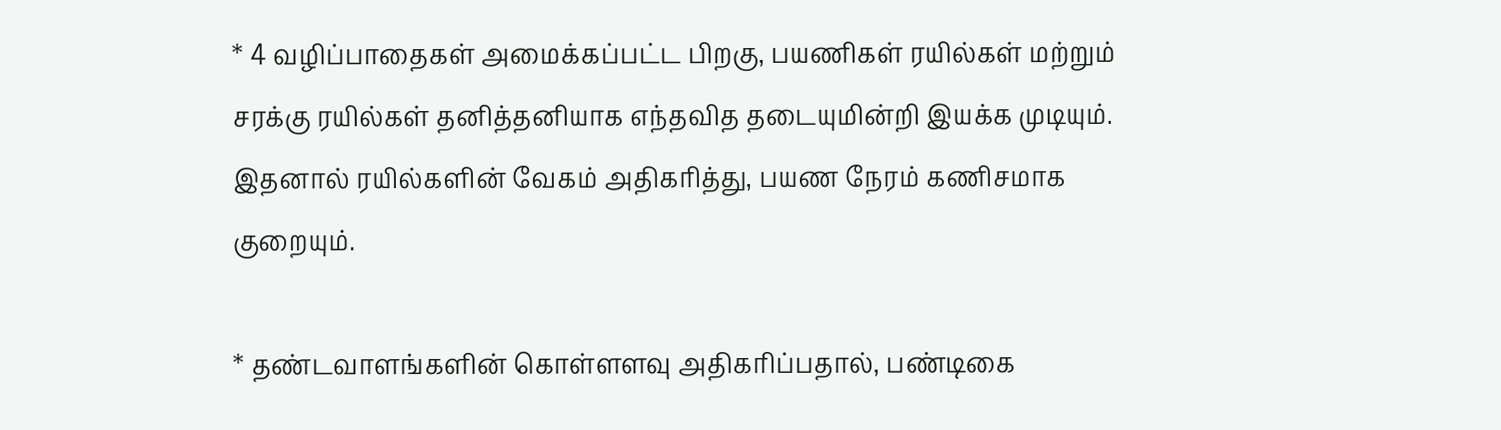* 4 வழிப்பாதைகள் அமைக்கப்பட்ட பிறகு, பயணிகள் ரயில்கள் மற்றும் சரக்கு ரயில்கள் தனித்தனியாக எந்தவித தடையுமின்றி இயக்க முடியும். இதனால் ரயில்களின் வேகம் அதிகரித்து, பயண நேரம் கணிசமாக குறையும்.

* தண்டவாளங்களின் கொள்ளளவு அதிகரிப்பதால், பண்டிகை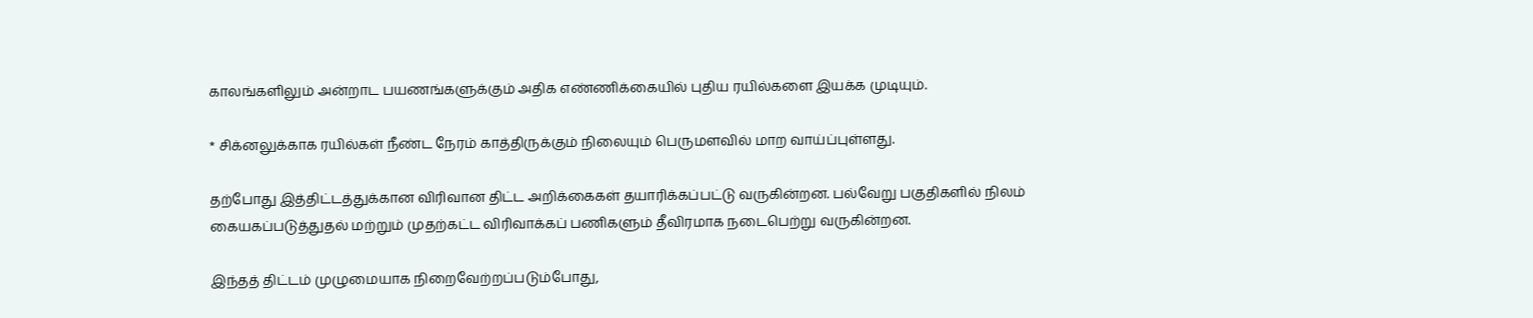காலங்களிலும் அன்றாட பயணங்களுக்கும் அதிக எண்ணிக்கையில் புதிய ரயில்களை இயக்க முடியும்.

* சிக்னலுக்காக ரயில்கள் நீண்ட நேரம் காத்திருக்கும் நிலையும் பெருமளவில் மாற வாய்ப்புள்ளது.

தற்போது இத்திட்டத்துக்கான விரிவான திட்ட அறிக்கைகள் தயாரிக்கப்பட்டு வருகின்றன. பல்வேறு பகுதிகளில் நிலம் கையகப்படுத்துதல் மற்றும் முதற்கட்ட விரிவாக்கப் பணிகளும் தீவிரமாக நடைபெற்று வருகின்றன.

இந்தத் திட்டம் முழுமையாக நிறைவேற்றப்படும்போது,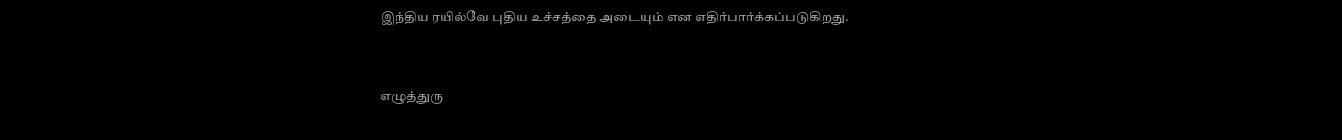இந்திய ரயில்வே புதிய உச்சத்தை அடையும் என எதிர்பார்க்கப்படுகிறது.


எழுத்துரு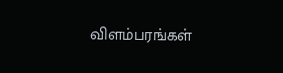விளம்பரங்கள்